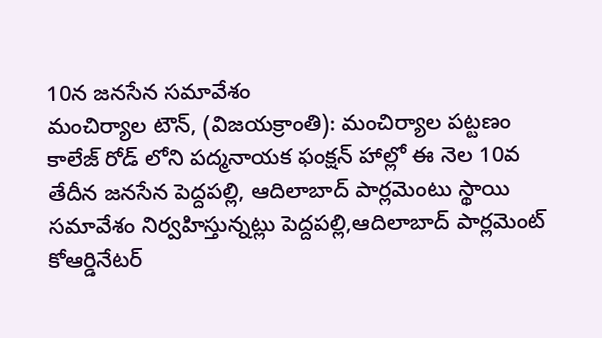10న జనసేన సమావేశం
మంచిర్యాల టౌన్, (విజయక్రాంతి): మంచిర్యాల పట్టణం కాలేజ్ రోడ్ లోని పద్మనాయక ఫంక్షన్ హాల్లో ఈ నెల 10వ తేదీన జనసేన పెద్దపల్లి, ఆదిలాబాద్ పార్లమెంటు స్థాయి సమావేశం నిర్వహిస్తున్నట్లు పెద్దపల్లి,ఆదిలాబాద్ పార్లమెంట్ కోఆర్డినేటర్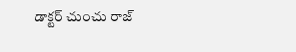డాక్టర్ చుంచు రాజ్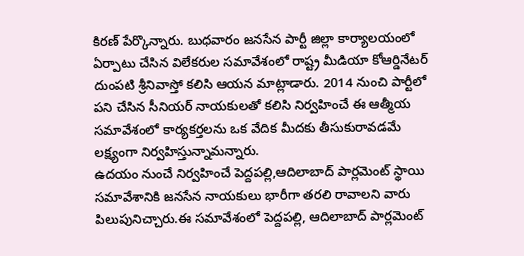కిరణ్ పేర్కొన్నారు. బుధవారం జనసేన పార్టీ జిల్లా కార్యాలయంలో ఏర్పాటు చేసిన విలేకరుల సమావేశంలో రాష్ట్ర మీడియా కోఆర్డినేటర్ దుంపటి శ్రీనివాస్తో కలిసి ఆయన మాట్లాడారు. 2014 నుంచి పార్టీలో పని చేసిన సీనియర్ నాయకులతో కలిసి నిర్వహించే ఈ ఆత్మీయ సమావేశంలో కార్యకర్తలను ఒక వేదిక మీదకు తీసుకురావడమే లక్ష్యంగా నిర్వహిస్తున్నామన్నారు.
ఉదయం నుంచే నిర్వహించే పెద్దపల్లి,ఆదిలాబాద్ పార్లమెంట్ స్థాయి సమావేశానికి జనసేన నాయకులు భారీగా తరలి రావాలని వారు పిలుపునిచ్చారు.ఈ సమావేశంలో పెద్దపల్లి, ఆదిలాబాద్ పార్లమెంట్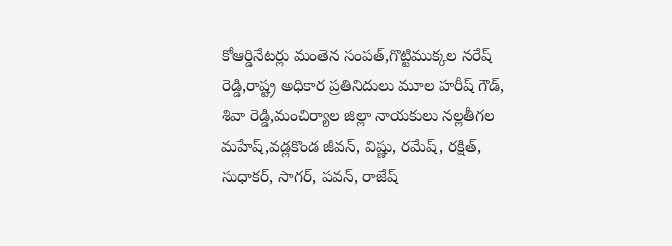కోఆర్డినేటర్లు మంతెన సంపత్,గొట్టిముక్కల నరేష్ రెడ్డి,రాష్ట్ర అధికార ప్రతినిదులు మూల హరీష్ గౌడ్, శివా రెడ్డి,మంచిర్యాల జిల్లా నాయకులు నల్లతీగల మహేష్,వడ్లకొండ జీవన్, విష్ణు, రమేష్, రక్షిత్, సుధాకర్, సాగర్, పవన్, రాజేష్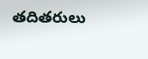తదితరులు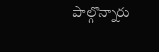పాల్గొన్నారు